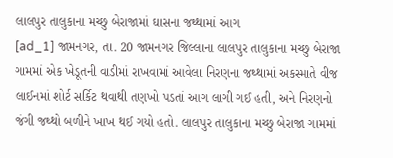લાલપુર તાલુકાના મચ્છુ બેરાજામાં ઘાસના જથ્થામાં આગ
[ad_1] જામનગર, તા. 20 જામનગર જિલ્લાના લાલપુર તાલુકાના મચ્છુ બેરાજા ગામમાં એક ખેડૂતની વાડીમાં રાખવામાં આવેલા નિરણના જથ્થામાં અકસ્માતે વીજ લાઈનમાં શોર્ટ સર્કિટ થવાથી તણખો પડતાં આગ લાગી ગઈ હતી, અને નિરણનો જંગી જથ્થો બળીને ખાખ થઈ ગયો હતો. લાલપુર તાલુકાના મચ્છુ બેરાજા ગામમાં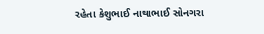રહેતા કેશુભાઈ નાથાભાઈ સોનગરા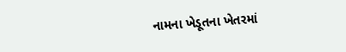નામના ખેડૂતના ખેતરમાં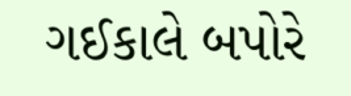ગઈકાલે બપોરે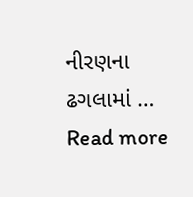નીરણના ઢગલામાં … Read more